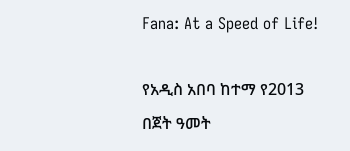Fana: At a Speed of Life!

የአዲስ አበባ ከተማ የ2013 በጀት ዓመት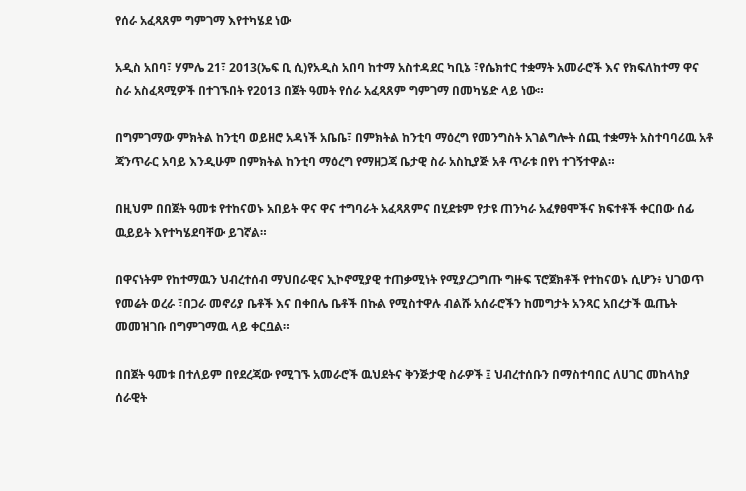የሰራ አፈጻጸም ግምገማ እየተካሄደ ነው

አዲስ አበባ፣ ሃምሌ 21፣ 2013(ኤፍ ቢ ሲ)የአዲስ አበባ ከተማ አስተዳደር ካቢኔ ፣የሴክተር ተቋማት አመራሮች እና የክፍለከተማ ዋና ስራ አስፈጻሚዎች በተገኙበት የ2013 በጀት ዓመት የሰራ አፈጻጸም ግምገማ በመካሄድ ላይ ነው።

በግምገማው ምክትል ከንቲባ ወይዘሮ አዳነች አቤቤ፣ በምክትል ከንቲባ ማዕረግ የመንግስት አገልግሎት ሰጪ ተቋማት አስተባባሪዉ አቶ ጃንጥራር አባይ እንዲሁም በምክትል ከንቲባ ማዕረግ የማዘጋጃ ቤታዊ ስራ አስኪያጅ አቶ ጥራቱ በየነ ተገኝተዋል።

በዚህም በበጀት ዓመቱ የተከናወኑ አበይት ዋና ዋና ተግባራት አፈጻጸምና በሂደቱም የታዩ ጠንካራ አፈፃፀሞችና ክፍተቶች ቀርበው ሰፊ ዉይይት እየተካሄደባቸው ይገኛል።

በዋናነትም የከተማዉን ህብረተሰብ ማህበራዊና ኢኮኖሚያዊ ተጠቃሚነት የሚያረጋግጡ ግዙፍ ፕሮጀክቶች የተከናወኑ ሲሆን፥ ህገወጥ የመሬት ወረራ ፣በጋራ መኖሪያ ቤቶች እና በቀበሌ ቤቶች በኩል የሚስተዋሉ ብልሹ አሰራሮችን ከመግታት አንጻር አበረታች ዉጤት መመዝገቡ በግምገማዉ ላይ ቀርቧል።

በበጀት ዓመቱ በተለይም በየደረጃው የሚገኙ አመራሮች ዉህደትና ቅንጅታዊ ስራዎች ፤ ህብረተሰቡን በማስተባበር ለሀገር መከላከያ ሰራዊት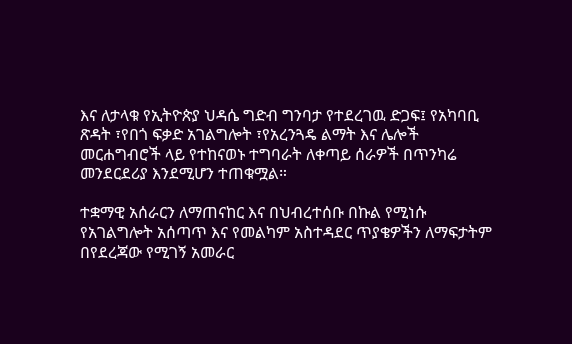እና ለታላቁ የኢትዮጵያ ህዳሴ ግድብ ግንባታ የተደረገዉ ድጋፍ፤ የአካባቢ ጽዳት ፣የበጎ ፍቃድ አገልግሎት ፣የአረንጓዴ ልማት እና ሌሎች መርሐግብሮች ላይ የተከናወኑ ተግባራት ለቀጣይ ሰራዎች በጥንካሬ መንደርደሪያ እንደሚሆን ተጠቁሟል።

ተቋማዊ አሰራርን ለማጠናከር እና በህብረተሰቡ በኩል የሚነሱ የአገልግሎት አሰጣጥ እና የመልካም አስተዳደር ጥያቄዎችን ለማፍታትም በየደረጃው የሚገኝ አመራር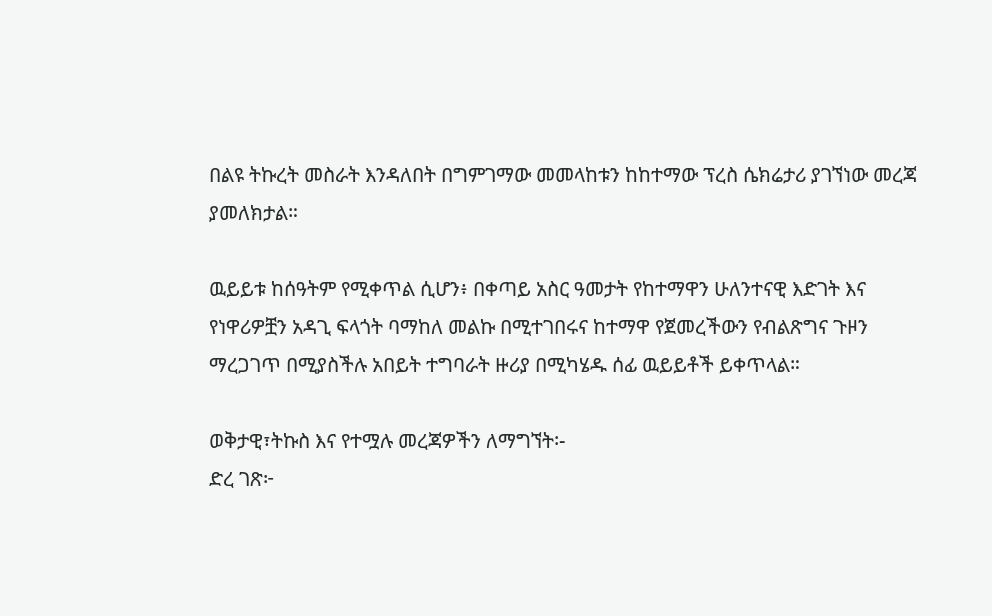በልዩ ትኩረት መስራት እንዳለበት በግምገማው መመላከቱን ከከተማው ፕረስ ሴክሬታሪ ያገኘነው መረጃ ያመለክታል።

ዉይይቱ ከሰዓትም የሚቀጥል ሲሆን፥ በቀጣይ አስር ዓመታት የከተማዋን ሁለንተናዊ እድገት እና የነዋሪዎቿን አዳጊ ፍላጎት ባማከለ መልኩ በሚተገበሩና ከተማዋ የጀመረችውን የብልጽግና ጉዞን ማረጋገጥ በሚያስችሉ አበይት ተግባራት ዙሪያ በሚካሄዱ ሰፊ ዉይይቶች ይቀጥላል።

ወቅታዊ፣ትኩስ እና የተሟሉ መረጃዎችን ለማግኘት፡-
ድረ ገጽ፦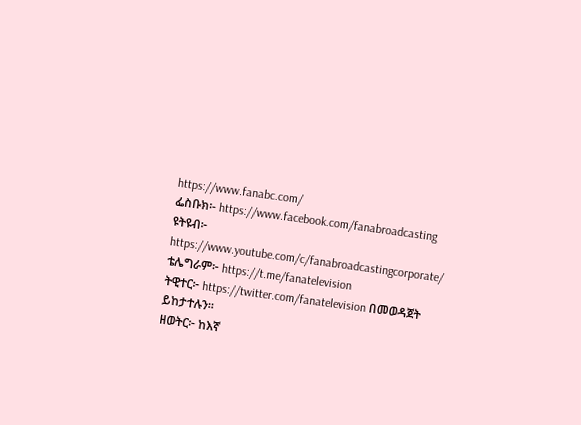https://www.fanabc.com/
ፌስቡክ፡- https://www.facebook.com/fanabroadcasting
ዩትዩብ፦ https://www.youtube.com/c/fanabroadcastingcorporate/
ቴሌግራም፦ https://t.me/fanatelevision
ትዊተር፦ https://twitter.com/fanatelevision በመወዳጀት ይከታተሉን፡፡
ዘወትር፦ ከእኛ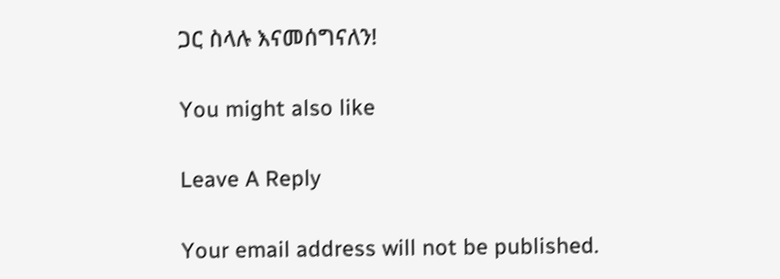ጋር ስላሉ እናመሰግናለን!

You might also like

Leave A Reply

Your email address will not be published.